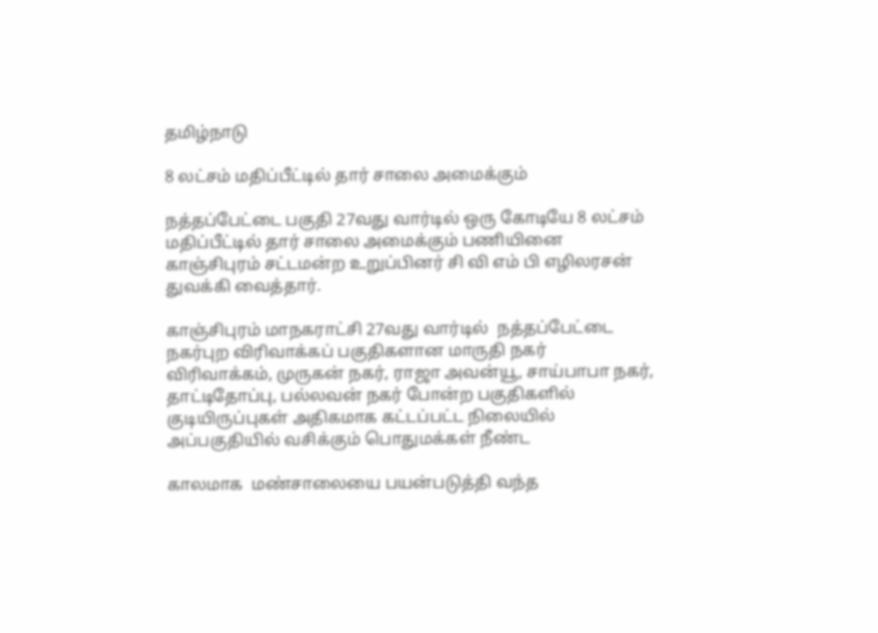தமிழ்நாடு

8 லட்சம் மதிப்பீட்டில் தார் சாலை அமைக்கும்

நத்தப்பேட்டை பகுதி 27வது வார்டில் ஒரு கோடியே 8 லட்சம் மதிப்பீட்டில் தார் சாலை அமைக்கும் பணியினை காஞ்சிபுரம் சட்டமன்ற உறுப்பினர் சி வி எம் பி எழிலரசன் துவக்கி வைத்தார்.

காஞ்சிபுரம் மாநகராட்சி 27வது வார்டில்  நத்தப்பேட்டை நகர்புற விரிவாக்கப் பகுதிகளான மாருதி நகர் விரிவாக்கம், முருகன் நகர், ராஜா அவன்யூ, சாய்பாபா நகர், தாட்டிதோப்பு, பல்லவன் நகர் போன்ற பகுதிகளில் குடியிருப்புகள் அதிகமாக கட்டப்பட்ட நிலையில் அப்பகுதியில் வசிக்கும் பொதுமக்கள் நீண்ட

காலமாக  மண்சாலையை பயன்படுத்தி வந்த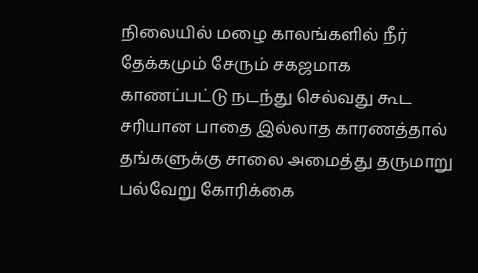நிலையில் மழை காலங்களில் நீர் தேக்கமும் சேரும் சகஜமாக காணப்பட்டு நடந்து செல்வது கூட சரியான பாதை இல்லாத காரணத்தால் தங்களுக்கு சாலை அமைத்து தருமாறு பல்வேறு கோரிக்கை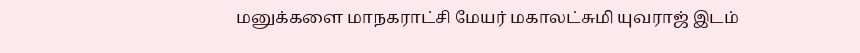மனுக்களை மாநகராட்சி மேயர் மகாலட்சுமி யுவராஜ் இடம்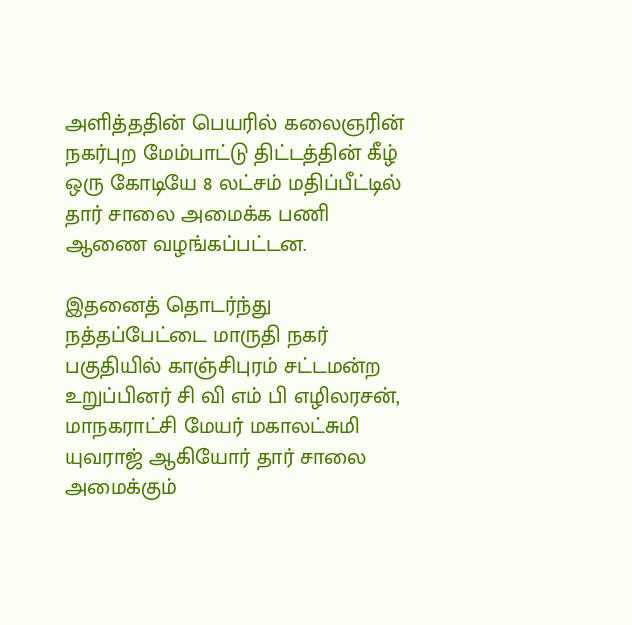அளித்ததின் பெயரில் கலைஞரின் நகர்புற மேம்பாட்டு திட்டத்தின் கீழ் ஒரு கோடியே 8 லட்சம் மதிப்பீட்டில் தார் சாலை அமைக்க பணி ஆணை வழங்கப்பட்டன.

இதனைத் தொடர்ந்து நத்தப்பேட்டை மாருதி நகர் பகுதியில் காஞ்சிபுரம் சட்டமன்ற உறுப்பினர் சி வி எம் பி எழிலரசன், மாநகராட்சி மேயர் மகாலட்சுமி யுவராஜ் ஆகியோர் தார் சாலை அமைக்கும்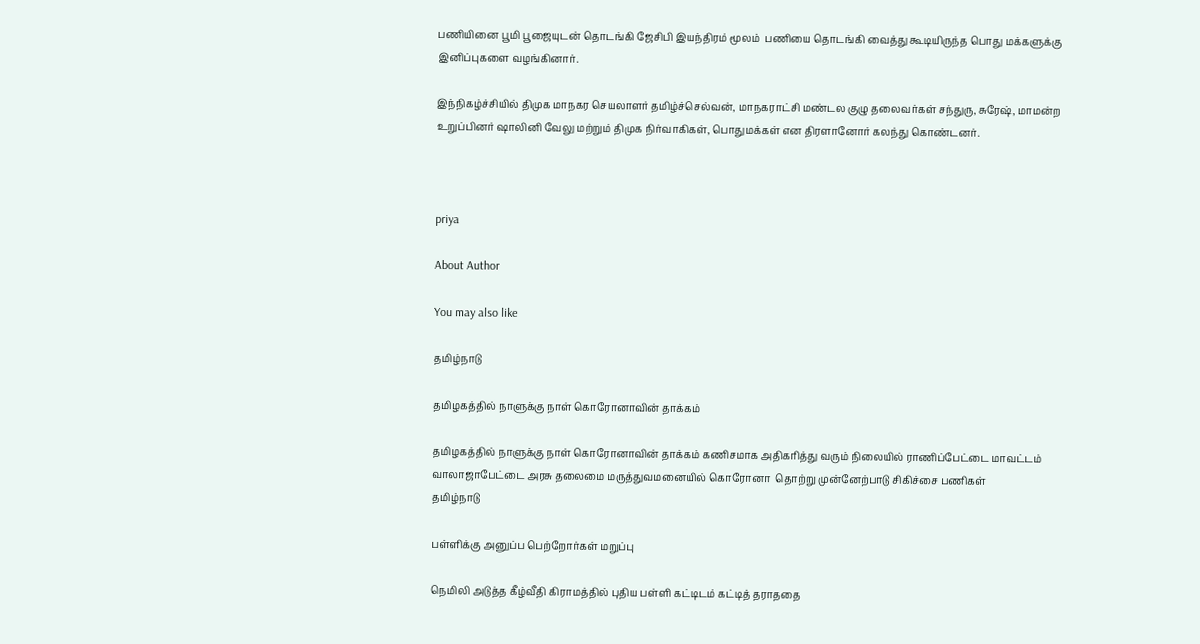பணியினை பூமி பூஜையுடன் தொடங்கி ஜேசிபி இயந்திரம் மூலம்  பணியை தொடங்கி வைத்து கூடியிருந்த பொது மக்களுக்கு இனிப்புகளை வழங்கினார்.

இந்நிகழ்ச்சியில் திமுக மாநகர செயலாளர் தமிழ்ச்செல்வன், மாநகராட்சி மண்டல குழு தலைவர்கள் சந்துரு, சுரேஷ், மாமன்ற உறுப்பினர் ஷாலினி வேலு மற்றும் திமுக நிர்வாகிகள், பொதுமக்கள் என திரளானோர் கலந்து கொண்டனர்.



priya

About Author

You may also like

தமிழ்நாடு

தமிழகத்தில் நாளுக்கு நாள் கொரோனாவின் தாக்கம்

தமிழகத்தில் நாளுக்கு நாள் கொரோனாவின் தாக்கம் கணிசமாக அதிகரித்து வரும் நிலையில் ராணிப்பேட்டை மாவட்டம் வாலாஜாபேட்டை அரசு தலைமை மருத்துவமனையில் கொரோனா  தொற்று முன்னேற்பாடு சிகிச்சை பணிகள்
தமிழ்நாடு

பள்ளிக்கு அனுப்ப பெற்றோர்கள் மறுப்பு

நெமிலி அடுத்த கீழ்வீதி கிராமத்தில் புதிய பள்ளி கட்டிடம் கட்டித் தராததை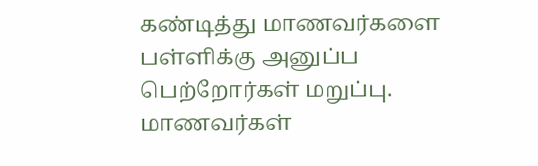கண்டித்து மாணவர்களை பள்ளிக்கு அனுப்ப பெற்றோர்கள் மறுப்பு. மாணவர்கள்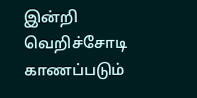இன்றி வெறிச்சோடி காணப்படும்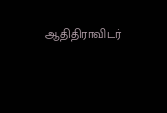ஆதிதிராவிடர்